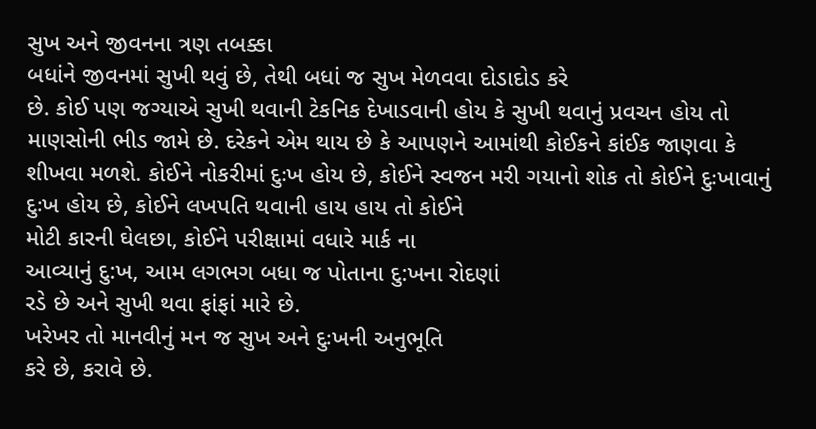સુખ અને જીવનના ત્રણ તબક્કા
બધાંને જીવનમાં સુખી થવું છે, તેથી બધાં જ સુખ મેળવવા દોડાદોડ કરે
છે. કોઈ પણ જગ્યાએ સુખી થવાની ટેકનિક દેખાડવાની હોય કે સુખી થવાનું પ્રવચન હોય તો
માણસોની ભીડ જામે છે. દરેકને એમ થાય છે કે આપણને આમાંથી કોઈકને કાંઈક જાણવા કે
શીખવા મળશે. કોઈને નોકરીમાં દુઃખ હોય છે, કોઈને સ્વજન મરી ગયાનો શોક તો કોઈને દુઃખાવાનું દુઃખ હોય છે, કોઈને લખપતિ થવાની હાય હાય તો કોઈને
મોટી કારની ઘેલછા, કોઈને પરીક્ષામાં વધારે માર્ક ના
આવ્યાનું દુ:ખ, આમ લગભગ બધા જ પોતાના દુ:ખના રોદણાં
રડે છે અને સુખી થવા ફાંફાં મારે છે.
ખરેખર તો માનવીનું મન જ સુખ અને દુઃખની અનુભૂતિ
કરે છે, કરાવે છે.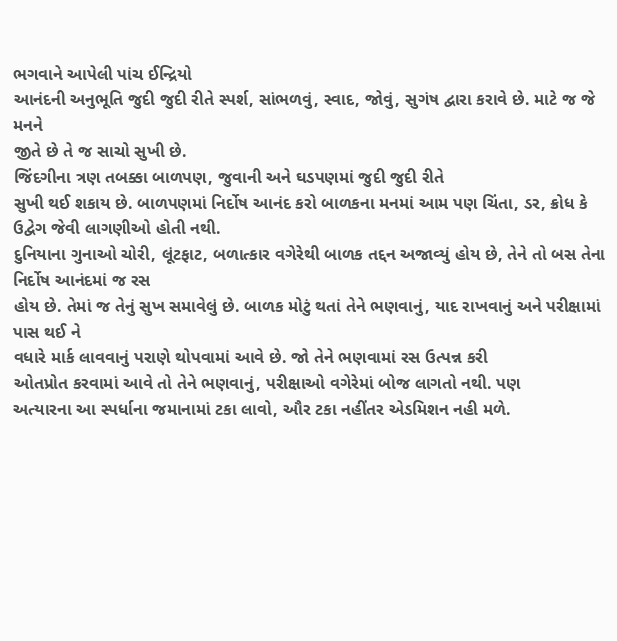ભગવાને આપેલી પાંચ ઈન્દ્રિયો
આનંદની અનુભૂતિ જુદી જુદી રીતે સ્પર્શ, સાંભળવું, સ્વાદ, જોવું, સુગંષ દ્વારા કરાવે છે. માટે જ જે મનને
જીતે છે તે જ સાચો સુખી છે.
જિંદગીના ત્રણ તબક્કા બાળપણ, જુવાની અને ઘડપણમાં જુદી જુદી રીતે
સુખી થઈ શકાય છે. બાળપણમાં નિર્દોષ આનંદ કરો બાળકના મનમાં આમ પણ ચિંતા, ડર, ક્રોધ કે ઉદ્વેગ જેવી લાગણીઓ હોતી નથી.
દુનિયાના ગુનાઓ ચોરી, લૂંટફાટ, બળાત્કાર વગેરેથી બાળક તદ્દન અજાવ્યું હોય છે, તેને તો બસ તેના નિર્દોષ આનંદમાં જ રસ
હોય છે. તેમાં જ તેનું સુખ સમાવેલું છે. બાળક મોટું થતાં તેને ભણવાનું, યાદ રાખવાનું અને પરીક્ષામાં પાસ થઈ ને
વધારે માર્ક લાવવાનું પરાણે થોપવામાં આવે છે. જો તેને ભણવામાં રસ ઉત્પન્ન કરી
ઓતપ્રોત કરવામાં આવે તો તેને ભણવાનું, પરીક્ષાઓ વગેરેમાં બોજ લાગતો નથી. પણ
અત્યારના આ સ્પર્ધાના જમાનામાં ટકા લાવો, ઔર ટકા નહીંતર એડમિશન નહી મળે.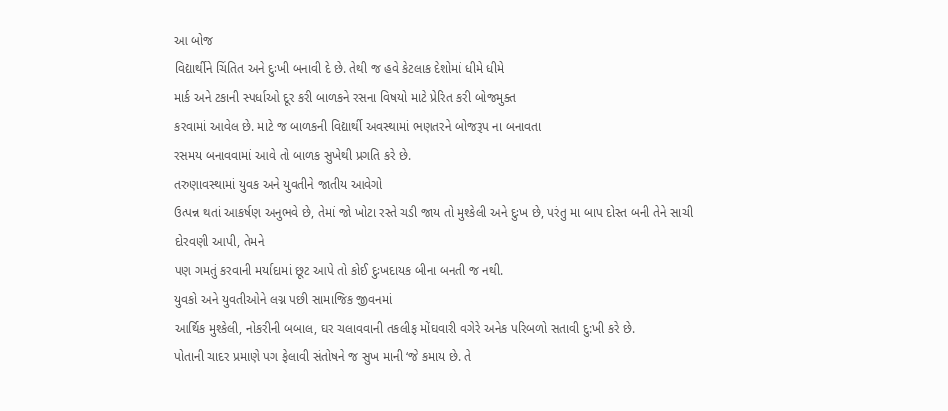આ બોજ
વિદ્યાર્થીને ચિંતિત અને દુઃખી બનાવી દે છે. તેથી જ હવે કેટલાક દેશોમાં ધીમે ધીમે
માર્ક અને ટકાની સ્પર્ધાઓ દૂર કરી બાળકને રસના વિષયો માટે પ્રેરિત કરી બોજમુક્ત
કરવામાં આવેલ છે. માટે જ બાળકની વિદ્યાર્થી અવસ્થામાં ભણતરને બોજરૂપ ના બનાવતા
રસમય બનાવવામાં આવે તો બાળક સુખેથી પ્રગતિ કરે છે.
તરુણાવસ્થામાં યુવક અને યુવતીને જાતીય આવેગો
ઉત્પન્ન થતાં આકર્ષણ અનુભવે છે, તેમાં જો ખોટા રસ્તે ચડી જાય તો મુશ્કેલી અને દુઃખ છે, પરંતુ મા બાપ દોસ્ત બની તેને સાચી
દોરવણી આપી, તેમને
પણ ગમતું કરવાની મર્યાદામાં છૂટ આપે તો કોઈ દુઃખદાયક બીના બનતી જ નથી.
યુવકો અને યુવતીઓને લગ્ન પછી સામાજિક જીવનમાં
આર્થિક મુશ્કેલી, નોકરીની બબાલ, ઘર ચલાવવાની તકલીફ મોંઘવારી વગેરે અનેક પરિબળો સતાવી દુ:ખી કરે છે.
પોતાની ચાદર પ્રમાણે પગ ફેલાવી સંતોષને જ સુખ માની ‘જે કમાય છે. તે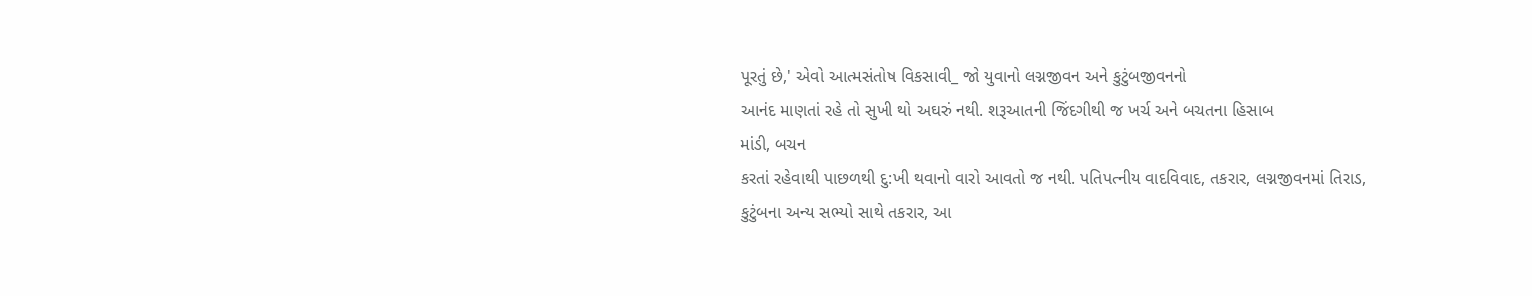પૂરતું છે,' એવો આત્મસંતોષ વિકસાવી_ જો યુવાનો લગ્નજીવન અને કુટુંબજીવનનો
આનંદ માણતાં રહે તો સુખી થો અઘરું નથી. શરૂઆતની જિંદગીથી જ ખર્ચ અને બચતના હિસાબ
માંડી, બચન
કરતાં રહેવાથી પાછળથી દુ:ખી થવાનો વારો આવતો જ નથી. પતિપત્નીય વાદવિવાદ, તકરાર, લગ્નજીવનમાં તિરાડ, કુટુંબના અન્ય સભ્યો સાથે તકરાર, આ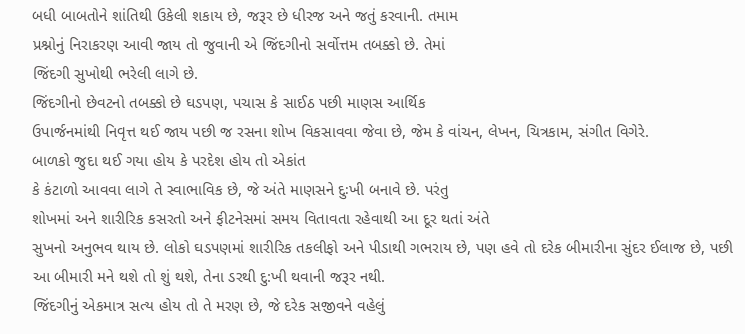બધી બાબતોને શાંતિથી ઉકેલી શકાય છે, જરૂર છે ધીરજ અને જતું કરવાની. તમામ
પ્રશ્નોનું નિરાકરણ આવી જાય તો જુવાની એ જિંદગીનો સર્વોત્તમ તબક્કો છે. તેમાં
જિંદગી સુખોથી ભરેલી લાગે છે.
જિંદગીનો છેવટનો તબક્કો છે ઘડપણ, પચાસ કે સાઈઠ પછી માણસ આર્થિક
ઉપાર્જનમાંથી નિવૃત્ત થઈ જાય પછી જ રસના શોખ વિકસાવવા જેવા છે, જેમ કે વાંચન, લેખન, ચિત્રકામ, સંગીત વિગેરે.
બાળકો જુદા થઈ ગયા હોય કે પરદેશ હોય તો એકાંત
કે કંટાળો આવવા લાગે તે સ્વાભાવિક છે, જે અંતે માણસને દુઃખી બનાવે છે. પરંતુ
શોખમાં અને શારીરિક કસરતો અને ફીટનેસમાં સમય વિતાવતા રહેવાથી આ દૂર થતાં અંતે
સુખનો અનુભવ થાય છે. લોકો ઘડપણમાં શારીરિક તકલીફો અને પીડાથી ગભરાય છે, પણ હવે તો દરેક બીમારીના સુંદર ઈલાજ છે, પછી આ બીમારી મને થશે તો શું થશે, તેના ડરથી દુ:ખી થવાની જરૂર નથી.
જિંદગીનું એકમાત્ર સત્ય હોય તો તે મરણ છે, જે દરેક સજીવને વહેલું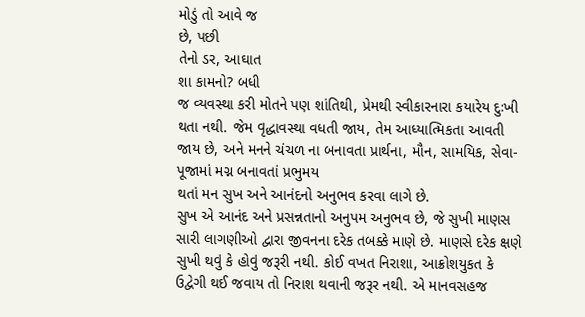મોડું તો આવે જ
છે, પછી
તેનો ડર, આઘાત
શા કામનો? બધી
જ વ્યવસ્થા કરી મોતને પણ શાંતિથી, પ્રેમથી સ્વીકારનારા કયારેય દુઃખી થતા નથી. જેમ વૃદ્ધાવસ્થા વધતી જાય, તેમ આધ્યાત્મિકતા આવતી જાય છે, અને મનને ચંચળ ના બનાવતા પ્રાર્થના, મૌન, સામયિક, સેવા-પૂજામાં મગ્ન બનાવતાં પ્રભુમય
થતાં મન સુખ અને આનંદનો અનુભવ કરવા લાગે છે.
સુખ એ આનંદ અને પ્રસન્નતાનો અનુપમ અનુભવ છે, જે સુખી માણસ સારી લાગણીઓ દ્વારા જીવનના દરેક તબક્કે માણે છે. માણસે દરેક ક્ષણે સુખી થવું કે હોવું જરૂરી નથી. કોઈ વખત નિરાશા, આક્રોશયુકત કે ઉદ્વેગી થઈ જવાય તો નિરાશ થવાની જરૂર નથી. એ માનવસહજ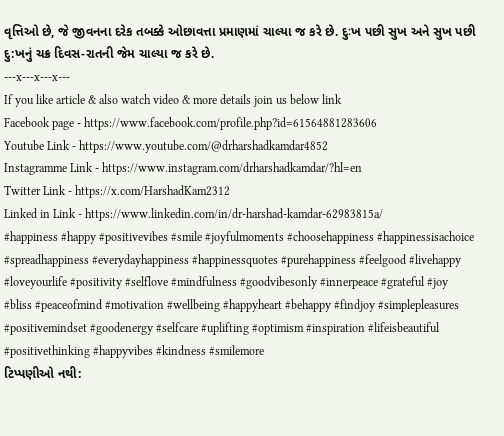વૃત્તિઓ છે, જે જીવનના દરેક તબક્કે ઓછાવત્તા પ્રમાણમાં ચાલ્યા જ કરે છે. દુઃખ પછી સુખ અને સુખ પછી દુ:ખનું ચક્ર દિવસ-રાતની જેમ ચાલ્યા જ કરે છે.
---x---x---x---
If you like article & also watch video & more details join us below link
Facebook page - https://www.facebook.com/profile.php?id=61564881283606
Youtube Link - https://www.youtube.com/@drharshadkamdar4852
Instagramme Link - https://www.instagram.com/drharshadkamdar/?hl=en
Twitter Link - https://x.com/HarshadKam2312
Linked in Link - https://www.linkedin.com/in/dr-harshad-kamdar-62983815a/
#happiness #happy #positivevibes #smile #joyfulmoments #choosehappiness #happinessisachoice #spreadhappiness #everydayhappiness #happinessquotes #purehappiness #feelgood #livehappy #loveyourlife #positivity #selflove #mindfulness #goodvibesonly #innerpeace #grateful #joy #bliss #peaceofmind #motivation #wellbeing #happyheart #behappy #findjoy #simplepleasures #positivemindset #goodenergy #selfcare #uplifting #optimism #inspiration #lifeisbeautiful #positivethinking #happyvibes #kindness #smilemore
ટિપ્પણીઓ નથી: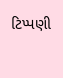ટિપ્પણી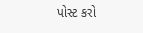પોસ્ટ કરો